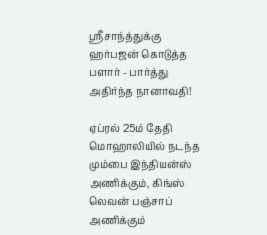ஸ்ரீசாந்த்துக்கு ஹர்பஜன் கொடுத்த பளார் - பார்த்து அதிர்ந்த நானாவதி!

ஏப்ரல் 25ம் தேதி மொஹாலியில் நடந்த மும்பை இந்தியன்ஸ் அணிக்கும், கிங்ஸ் லெவன் பஞ்சாப் அணிக்கும்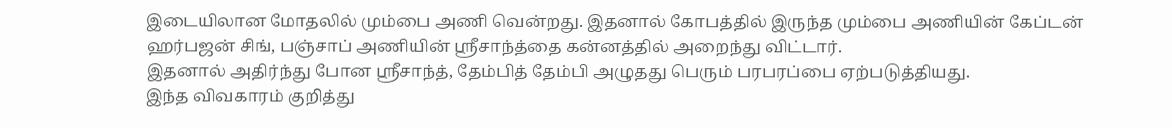இடையிலான மோதலில் மும்பை அணி வென்றது. இதனால் கோபத்தில் இருந்த மும்பை அணியின் கேப்டன் ஹர்பஜன் சிங், பஞ்சாப் அணியின் ஸ்ரீசாந்த்தை கன்னத்தில் அறைந்து விட்டார்.
இதனால் அதிர்ந்து போன ஸ்ரீசாந்த், தேம்பித் தேம்பி அழுதது பெரும் பரபரப்பை ஏற்படுத்தியது.
இந்த விவகாரம் குறித்து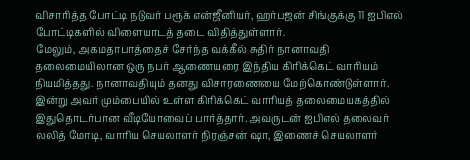விசாரித்த போட்டி நடுவர் பரூக் என்ஜீனியர், ஹர்பஜன் சிங்குக்கு 11 ஐபிஎல் போட்டிகளில் விளையாடத் தடை விதித்துள்ளார்.
மேலும், அகமதாபாத்தைச் சேர்ந்த வக்கீல் சுதிர் நானாவதி தலைமையிலான ஒரு நபர் ஆணையரை இந்திய கிரிக்கெட் வாரியம் நியமித்தது. நானாவதியும் தனது விசாரணையை மேற்கொண்டுள்ளார்.
இன்று அவர் மும்பையில் உள்ள கிரிக்கெட் வாரியத் தலைமையகத்தில் இதுதொடர்பான வீடியோவைப் பார்த்தார். அவருடன் ஐபிஎல் தலைவர் லலித் மோடி, வாரிய செயலாளர் நிரஞ்சன் ஷா, இணைச் செயலாளர்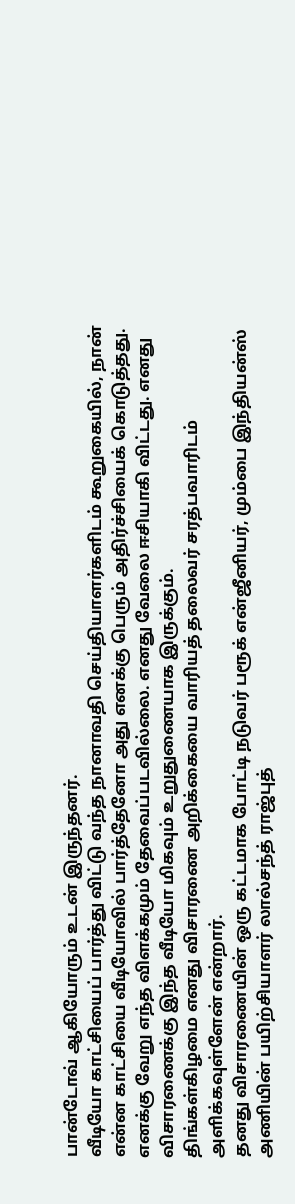பான்டோவ் ஆகியோரும் உடன் இருந்தனர்.
வீடியோ காட்சியைப் பார்த்து விட்டு வந்த நானாவதி செய்தியாளர்களிடம் கூறுகையில், நான் என்ன காட்சியை வீடியோவில் பார்த்தேனோ அது எனக்கு பெரும் அதிர்ச்சியைக் கொடுத்தது. எனக்கு வேறு எந்த விளக்கமும் தேவைப்படவில்லை. எனது வேலை ஈசியாகி விட்டது. எனது விசாரணைக்கு இந்த வீடியோ மிகவும் உறுதுணையாக இருக்கும்.
திங்கள்கிழமை எனது விசாரணை அறிக்கையை வாரியத் தலைவர் சரத்பவாரிடம் அளிக்கவுள்ளேன் என்றார்.
தனது விசாரணையின் ஒரு கட்டமாக போட்டி நடுவர் பரூக் என்ஜீனியர், மும்பை இந்தியன்ஸ் அணியின் பயிற்சியாளர் லால்சந்த் ராஜ்புத்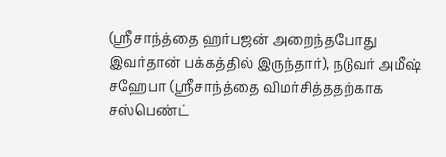(ஸ்ரீசாந்த்தை ஹர்பஜன் அறைந்தபோது இவர்தான் பக்கத்தில் இருந்தார்), நடுவர் அமீஷ் சஹேபா (ஸ்ரீசாந்த்தை விமர்சித்ததற்காக சஸ்பெண்ட்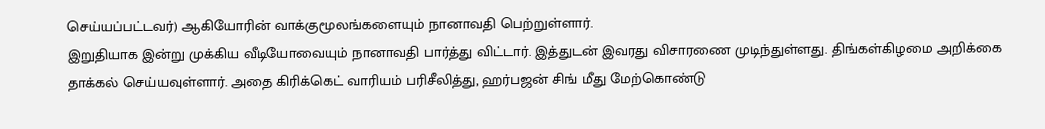செய்யப்பட்டவர்) ஆகியோரின் வாக்குமூலங்களையும் நானாவதி பெற்றுள்ளார்.
இறுதியாக இன்று முக்கிய வீடியோவையும் நானாவதி பார்த்து விட்டார். இத்துடன் இவரது விசாரணை முடிந்துள்ளது. திங்கள்கிழமை அறிக்கை தாக்கல் செய்யவுள்ளார். அதை கிரிக்கெட் வாரியம் பரிசீலித்து, ஹர்பஜன் சிங் மீது மேற்கொண்டு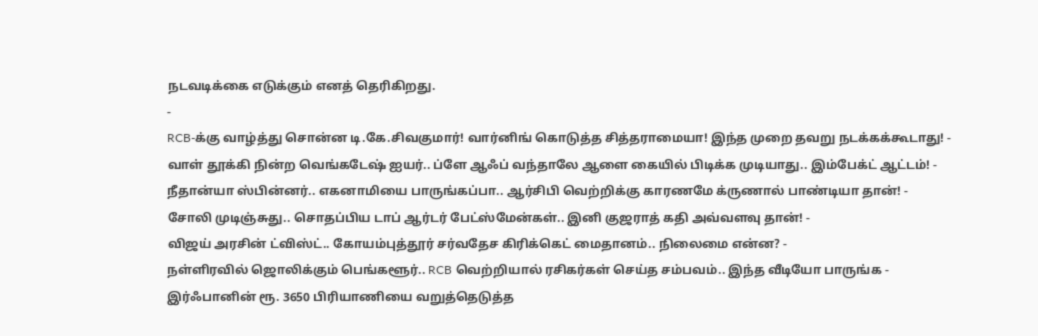நடவடிக்கை எடுக்கும் எனத் தெரிகிறது.
-
RCB-க்கு வாழ்த்து சொன்ன டி.கே.சிவகுமார்! வார்னிங் கொடுத்த சித்தராமையா! இந்த முறை தவறு நடக்கக்கூடாது! -
வாள் தூக்கி நின்ற வெங்கடேஷ் ஐயர்.. ப்ளே ஆஃப் வந்தாலே ஆளை கையில் பிடிக்க முடியாது.. இம்பேக்ட் ஆட்டம்! -
நீதான்யா ஸ்பின்னர்.. எகனாமியை பாருங்கப்பா.. ஆர்சிபி வெற்றிக்கு காரணமே க்ருணால் பாண்டியா தான்! -
சோலி முடிஞ்சுது.. சொதப்பிய டாப் ஆர்டர் பேட்ஸ்மேன்கள்.. இனி குஜராத் கதி அவ்வளவு தான்! -
விஜய் அரசின் ட்விஸ்ட்.. கோயம்புத்தூர் சர்வதேச கிரிக்கெட் மைதானம்.. நிலைமை என்ன? -
நள்ளிரவில் ஜொலிக்கும் பெங்களூர்.. RCB வெற்றியால் ரசிகர்கள் செய்த சம்பவம்.. இந்த வீடியோ பாருங்க -
இர்ஃபானின் ரூ. 3650 பிரியாணியை வறுத்தெடுத்த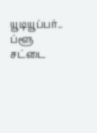யூடியூப்பர்.. ப்ளூ சட்டை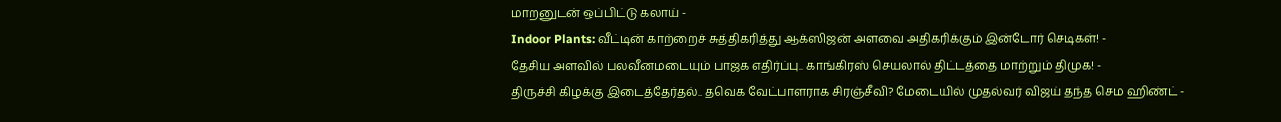மாறனுடன் ஒப்பிட்டு கலாய் -
Indoor Plants: வீட்டின் காற்றைச் சுத்திகரித்து ஆக்ஸிஜன் அளவை அதிகரிக்கும் இன்டோர் செடிகள்! -
தேசிய அளவில் பலவீனமடையும் பாஜக எதிர்ப்பு.. காங்கிரஸ் செயலால் திட்டத்தை மாற்றும் திமுக! -
திருச்சி கிழக்கு இடைத்தேர்தல்.. தவெக வேட்பாளராக சிரஞ்சீவி? மேடையில் முதல்வர் விஜய் தந்த செம ஹிண்ட் -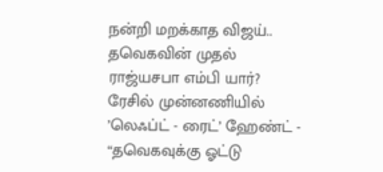நன்றி மறக்காத விஜய்.. தவெகவின் முதல் ராஜ்யசபா எம்பி யார்? ரேசில் முன்னணியில் ’லெஃப்ட் - ரைட்’ ஹேண்ட் -
“தவெகவுக்கு ஓட்டு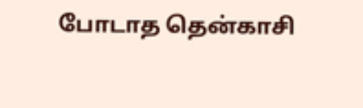போடாத தென்காசி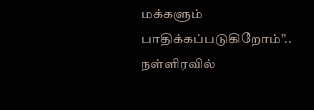மக்களும் பாதிக்கப்படுகிறோம்”.. நள்ளிரவில்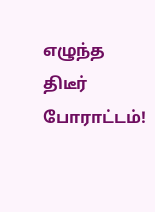எழுந்த திடீர் போராட்டம்!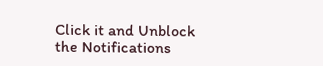Click it and Unblock the Notifications